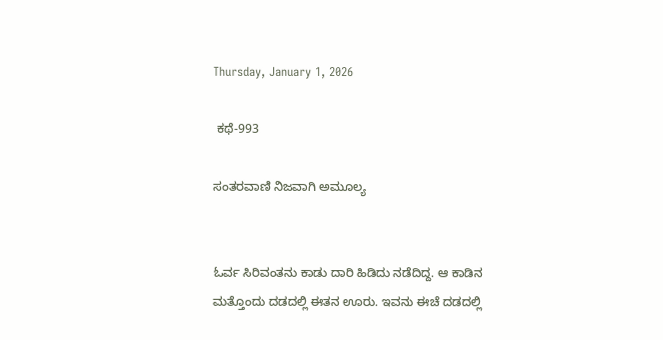Thursday, January 1, 2026

 ಕಥೆ-993

ಸಂತರವಾಣಿ ನಿಜವಾಗಿ ಅಮೂಲ್ಯ


ಓರ್ವ ಸಿರಿವಂತನು ಕಾಡು ದಾರಿ ಹಿಡಿದು ನಡೆದಿದ್ದ. ಆ ಕಾಡಿನ ಮತ್ತೊಂದು ದಡದಲ್ಲಿ ಈತನ ಊರು. ಇವನು ಈಚೆ ದಡದಲ್ಲಿ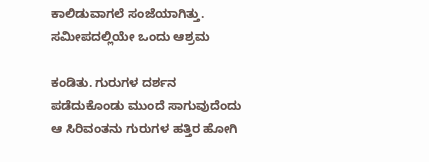ಕಾಲಿಡುವಾಗಲೆ ಸಂಜೆಯಾಗಿತ್ತು. ಸಮೀಪದಲ್ಲಿಯೇ ಒಂದು ಆಶ್ರಮ

ಕಂಡಿತು. ಗುರುಗಳ ದರ್ಶನ ಪಡೆದುಕೊಂಡು ಮುಂದೆ ಸಾಗುವುದೆಂದು ಆ ಸಿರಿವಂತನು ಗುರುಗಳ ಹತ್ತಿರ ಹೋಗಿ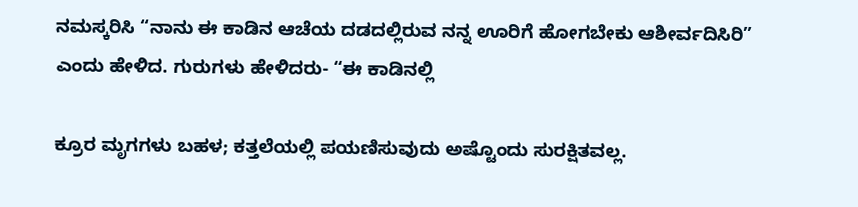ನಮಸ್ಕರಿಸಿ “ನಾನು ಈ ಕಾಡಿನ ಆಚೆಯ ದಡದಲ್ಲಿರುವ ನನ್ನ ಊರಿಗೆ ಹೋಗಬೇಕು ಆಶೀರ್ವದಿಸಿರಿ” ಎಂದು ಹೇಳಿದ. ಗುರುಗಳು ಹೇಳಿದರು- “ಈ ಕಾಡಿನಲ್ಲಿ

ಕ್ರೂರ ಮೃಗಗಳು ಬಹಳ; ಕತ್ತಲೆಯಲ್ಲಿ ಪಯಣಿಸುವುದು ಅಷ್ಟೊಂದು ಸುರಕ್ಷಿತವಲ್ಲ.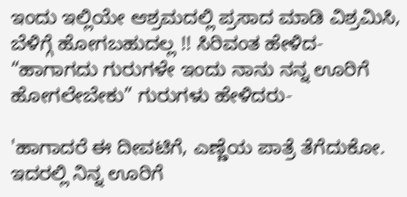ಇಂದು ಇಲ್ಲಿಯೇ ಆಶ್ರಮದಲ್ಲಿ ಪ್ರಸಾದ ಮಾಡಿ ವಿಶ್ರಮಿಸಿ, ಬೆಳಿಗ್ಗೆ ಹೋಗಬಹುದಲ್ಲ !! ಸಿರಿವಂತ ಹೇಳಿದ- “ಹಾಗಾಗದು ಗುರುಗಳೇ ಇಂದು ನಾನು ನನ್ನ ಊರಿಗೆ ಹೋಗಲೇಬೇಕು” ಗುರುಗಳು ಹೇಳಿದರು-

'ಹಾಗಾದರೆ ಈ ದೀವಟಿಗೆ, ಎಣ್ಣೆಯ ಪಾತ್ರೆ ತೆಗೆದುಕೋ. ಇದರಲ್ಲಿ ನಿನ್ನ ಊರಿಗೆ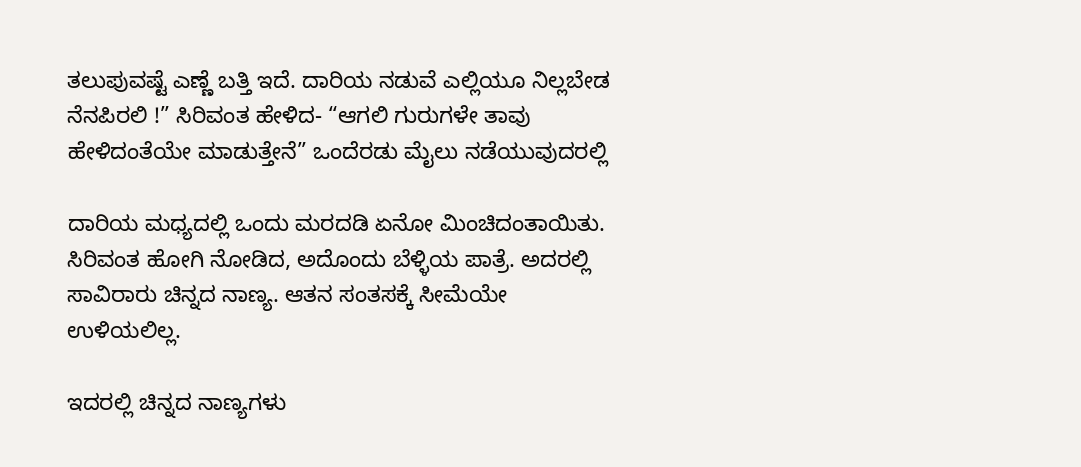ತಲುಪುವಷ್ಟೆ ಎಣ್ಣೆ ಬತ್ತಿ ಇದೆ. ದಾರಿಯ ನಡುವೆ ಎಲ್ಲಿಯೂ ನಿಲ್ಲಬೇಡ ನೆನಪಿರಲಿ !” ಸಿರಿವಂತ ಹೇಳಿದ- “ಆಗಲಿ ಗುರುಗಳೇ ತಾವು ಹೇಳಿದಂತೆಯೇ ಮಾಡುತ್ತೇನೆ” ಒಂದೆರಡು ಮೈಲು ನಡೆಯುವುದರಲ್ಲಿ

ದಾರಿಯ ಮಧ್ಯದಲ್ಲಿ ಒಂದು ಮರದಡಿ ಏನೋ ಮಿಂಚಿದಂತಾಯಿತು. ಸಿರಿವಂತ ಹೋಗಿ ನೋಡಿದ, ಅದೊಂದು ಬೆಳ್ಳಿಯ ಪಾತ್ರೆ. ಅದರಲ್ಲಿ ಸಾವಿರಾರು ಚಿನ್ನದ ನಾಣ್ಯ. ಆತನ ಸಂತಸಕ್ಕೆ ಸೀಮೆಯೇ ಉಳಿಯಲಿಲ್ಲ.

ಇದರಲ್ಲಿ ಚಿನ್ನದ ನಾಣ್ಯಗಳು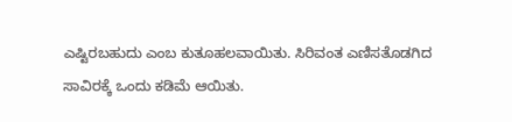ಎಷ್ಟಿರಬಹುದು ಎಂಬ ಕುತೂಹಲವಾಯಿತು. ಸಿರಿವಂತ ಎಣಿಸತೊಡಗಿದ ಸಾವಿರಕ್ಕೆ ಒಂದು ಕಡಿಮೆ ಆಯಿತು.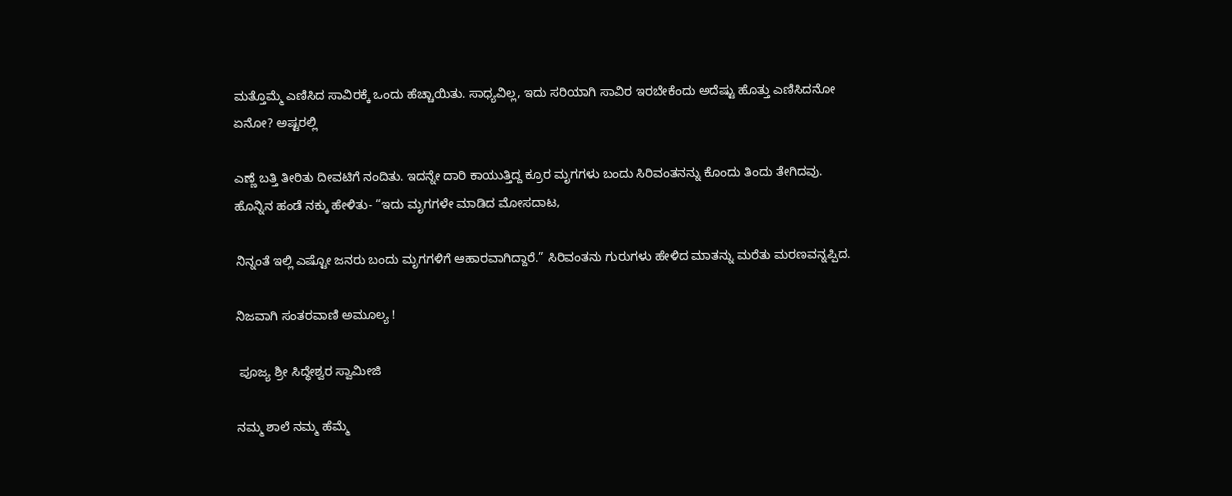ಮತ್ತೊಮ್ಮೆ ಎಣಿಸಿದ ಸಾವಿರಕ್ಕೆ ಒಂದು ಹೆಚ್ಚಾಯಿತು. ಸಾಧ್ಯವಿಲ್ಲ, ಇದು ಸರಿಯಾಗಿ ಸಾವಿರ ಇರಬೇಕೆಂದು ಅದೆಷ್ಟು ಹೊತ್ತು ಎಣಿಸಿದನೋ ಏನೋ? ಅಷ್ಟರಲ್ಲಿ

ಎಣ್ಣೆ ಬತ್ತಿ ತೀರಿತು ದೀವಟಿಗೆ ನಂದಿತು. ಇದನ್ನೇ ದಾರಿ ಕಾಯುತ್ತಿದ್ದ ಕ್ರೂರ ಮೃಗಗಳು ಬಂದು ಸಿರಿವಂತನನ್ನು ಕೊಂದು ತಿಂದು ತೇಗಿದವು. ಹೊನ್ನಿನ ಹಂಡೆ ನಕ್ಕು ಹೇಳಿತು- “ಇದು ಮೃಗಗಳೇ ಮಾಡಿದ ಮೋಸದಾಟ,

ನಿನ್ನಂತೆ ಇಲ್ಲಿ ಎಷ್ಟೋ ಜನರು ಬಂದು ಮೃಗಗಳಿಗೆ ಆಹಾರವಾಗಿದ್ದಾರೆ.” ಸಿರಿವಂತನು ಗುರುಗಳು ಹೇಳಿದ ಮಾತನ್ನು ಮರೆತು ಮರಣವನ್ನಪ್ಪಿದ.

ನಿಜವಾಗಿ ಸಂತರವಾಣಿ ಅಮೂಲ್ಯ !

 ಪೂಜ್ಯ ಶ್ರೀ ಸಿದ್ಧೇಶ್ವರ ಸ್ವಾಮೀಜಿ

ನಮ್ಮ ಶಾಲೆ ನಮ್ಮ ಹೆಮ್ಮೆ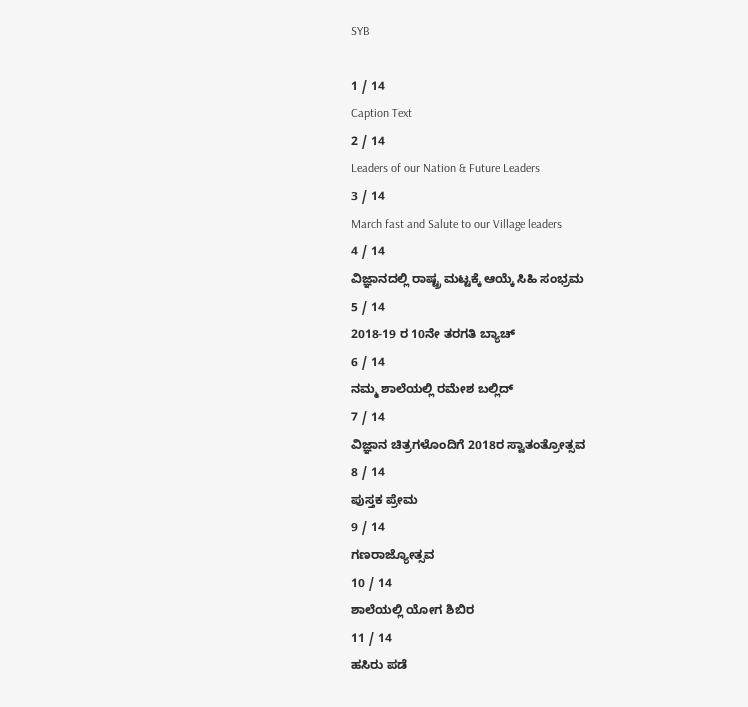SYB

1 / 14
Caption Text
2 / 14
Leaders of our Nation & Future Leaders
3 / 14
March fast and Salute to our Village leaders
4 / 14
ವಿಜ್ಞಾನದಲ್ಲಿ ರಾಷ್ಟ್ರ ಮಟ್ಟಕ್ಕೆ ಆಯ್ಕೆ ಸಿಹಿ ಸಂಭ್ರಮ
5 / 14
2018-19 ರ 10ನೇ ತರಗತಿ ಬ್ಯಾಚ್
6 / 14
ನಮ್ಮ ಶಾಲೆಯಲ್ಲಿ ರಮೇಶ ಬಲ್ಲಿದ್
7 / 14
ವಿಜ್ಞಾನ ಚಿತ್ರಗಳೊಂದಿಗೆ 2018ರ ಸ್ವಾತಂತ್ರೋತ್ಸವ
8 / 14
ಪುಸ್ತಕ ಪ್ರೇಮ
9 / 14
ಗಣರಾಜ್ಯೋತ್ಸವ
10 / 14
ಶಾಲೆಯಲ್ಲಿ ಯೋಗ ಶಿಬಿರ
11 / 14
ಹಸಿರು ಪಡೆ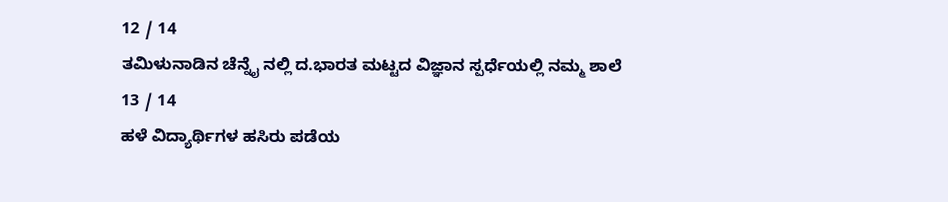12 / 14
ತಮಿಳುನಾಡಿನ ಚೆನ್ನೈ ನಲ್ಲಿ ದ.ಭಾರತ ಮಟ್ಟದ ವಿಜ್ಞಾನ ಸ್ಪರ್ಧೆಯಲ್ಲಿ ನಮ್ಮ ಶಾಲೆ
13 / 14
ಹಳೆ ವಿದ್ಯಾರ್ಥಿಗಳ ಹಸಿರು ಪಡೆಯ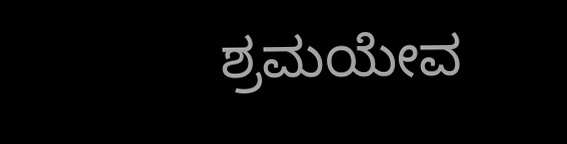ಶ್ರಮಯೇವ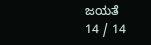ಜಯತೆ
14 / 14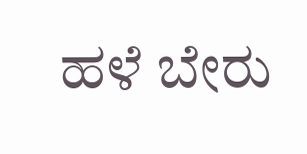ಹಳೆ ಬೇರು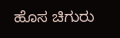ಹೊಸ ಚಿಗುರು